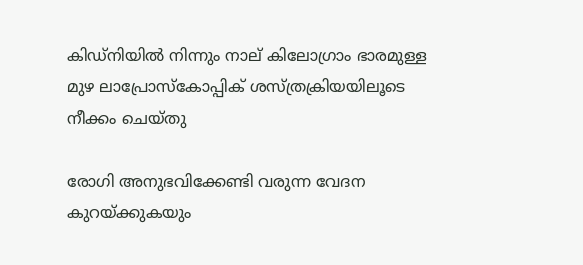കിഡ്‌നിയില്‍ നിന്നും നാല് കിലോഗ്രാം ഭാരമുള്ള മുഴ ലാപ്രോസ്‌കോപ്പിക് ശസ്ത്രക്രിയയിലൂടെ നീക്കം ചെയ്തു

രോഗി അനുഭവിക്കേണ്ടി വരുന്ന വേദന കുറയ്ക്കുകയും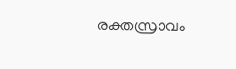രക്തസ്രാവം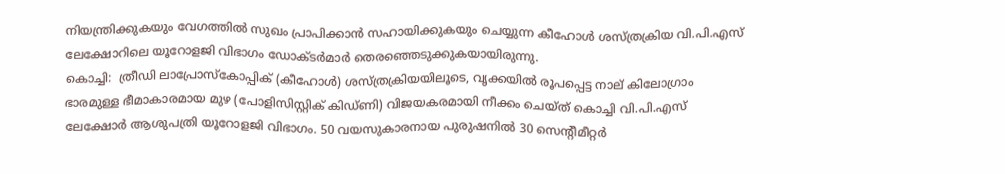നിയന്ത്രിക്കുകയും വേഗത്തില്‍ സുഖം പ്രാപിക്കാന്‍ സഹായിക്കുകയും ചെയ്യുന്ന കീഹോള്‍ ശസ്ത്രക്രിയ വി.പി.എസ് ലേക്ഷോറിലെ യൂറോളജി വിഭാഗം ഡോക്ടര്‍മാര്‍ തെരഞ്ഞെടുക്കുകയായിരുന്നു.
കൊച്ചി:  ത്രീഡി ലാപ്രോസ്‌കോപ്പിക് (കീഹോള്‍) ശസ്ത്രക്രിയയിലൂടെ, വൃക്കയില്‍ രൂപപ്പെട്ട നാല് കിലോഗ്രാം ഭാരമുള്ള ഭീമാകാരമായ മുഴ (പോളിസിസ്റ്റിക് കിഡ്ണി) വിജയകരമായി നീക്കം ചെയ്ത് കൊച്ചി വി.പി.എസ് ലേക്ഷോര്‍ ആശുപത്രി യൂറോളജി വിഭാഗം. 50 വയസുകാരനായ പുരുഷനില്‍ 30 സെന്റീമീറ്റര്‍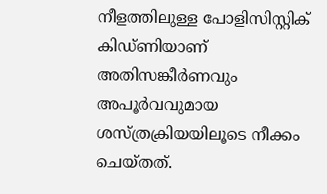നീളത്തിലുള്ള പോളിസിസ്റ്റിക് കിഡ്ണിയാണ് അതിസങ്കീര്‍ണവും അപൂര്‍വവുമായ ശസ്ത്രക്രിയയിലൂടെ നീക്കം ചെയ്തത്.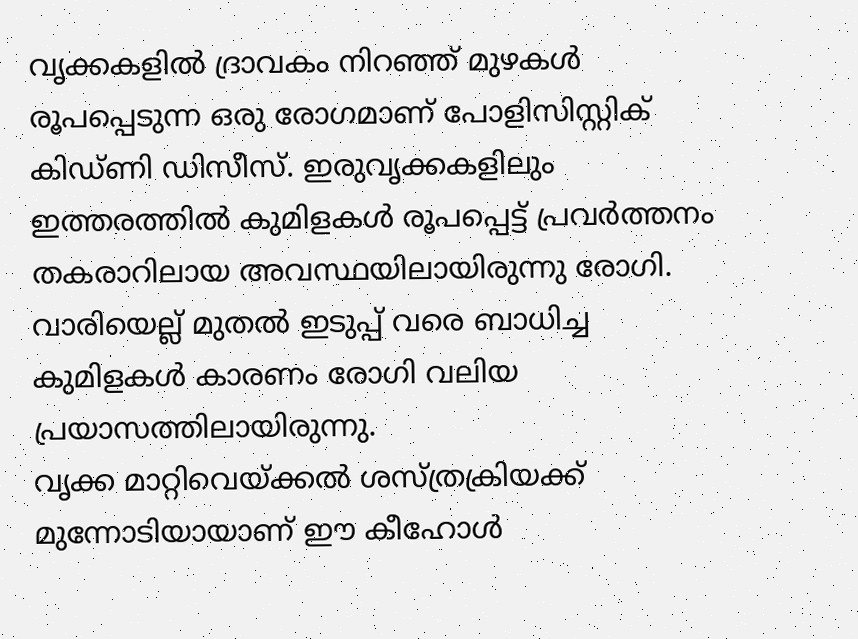വൃക്കകളില്‍ ദ്രാവകം നിറഞ്ഞ് മുഴകള്‍ രൂപപ്പെടുന്ന ഒരു രോഗമാണ് പോളിസിസ്റ്റിക് കിഡ്ണി ഡിസീസ്. ഇരുവൃക്കകളിലും ഇത്തരത്തില്‍ കുമിളകള്‍ രൂപപ്പെട്ട് പ്രവര്‍ത്തനം തകരാറിലായ അവസ്ഥയിലായിരുന്നു രോഗി. വാരിയെല്ല് മുതല്‍ ഇടുപ്പ് വരെ ബാധിച്ച കുമിളകള്‍ കാരണം രോഗി വലിയ പ്രയാസത്തിലായിരുന്നു.
വൃക്ക മാറ്റിവെയ്ക്കല്‍ ശസ്ത്രക്രിയക്ക് മുന്നോടിയായാണ് ഈ കീഹോള്‍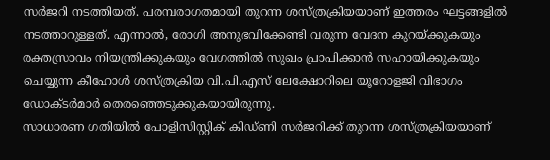സര്‍ജറി നടത്തിയത്. പരമ്പരാഗതമായി തുറന്ന ശസ്ത്രക്രിയയാണ് ഇത്തരം ഘട്ടങ്ങളില്‍ നടത്താറുള്ളത്. എന്നാല്‍, രോഗി അനുഭവിക്കേണ്ടി വരുന്ന വേദന കുറയ്ക്കുകയും രക്തസ്രാവം നിയന്ത്രിക്കുകയും വേഗത്തില്‍ സുഖം പ്രാപിക്കാന്‍ സഹായിക്കുകയും ചെയ്യുന്ന കീഹോള്‍ ശസ്ത്രക്രിയ വി.പി.എസ് ലേക്ഷോറിലെ യൂറോളജി വിഭാഗം ഡോക്ടര്‍മാര്‍ തെരഞ്ഞെടുക്കുകയായിരുന്നു.
സാധാരണ ഗതിയില്‍ പോളിസിസ്റ്റിക് കിഡ്ണി സര്‍ജറിക്ക് തുറന്ന ശസ്ത്രക്രിയയാണ്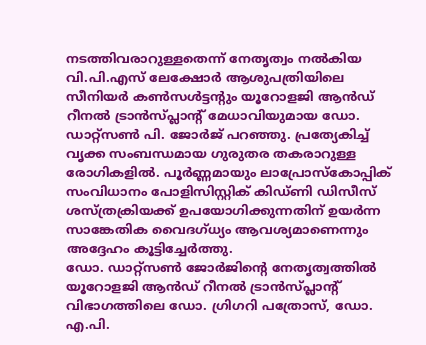നടത്തിവരാറുള്ളതെന്ന് നേതൃത്വം നല്‍കിയ വി.പി.എസ് ലേക്ഷോര്‍ ആശുപത്രിയിലെ സീനിയര്‍ കണ്‍സള്‍ട്ടന്റും യൂറോളജി ആന്‍ഡ് റീനല്‍ ട്രാന്‍സ്പ്ലാന്റ് മേധാവിയുമായ ഡോ. ഡാറ്റ്‌സണ്‍ പി. ജോര്‍ജ് പറഞ്ഞു. പ്രത്യേകിച്ച് വൃക്ക സംബന്ധമായ ഗുരുതര തകരാറുള്ള രോഗികളില്‍. പൂര്‍ണ്ണമായും ലാപ്രോസ്‌കോപ്പിക് സംവിധാനം പോളിസിസ്റ്റിക് കിഡ്ണി ഡിസീസ് ശസ്ത്രക്രിയക്ക് ഉപയോഗിക്കുന്നതിന് ഉയര്‍ന്ന സാങ്കേതിക വൈദഗ്ധ്യം ആവശ്യമാണെന്നും അദ്ദേഹം കൂട്ടിച്ചേര്‍ത്തു.
ഡോ. ഡാറ്റ്‌സണ്‍ ജോര്‍ജിന്റെ നേതൃത്വത്തില്‍ യൂറോളജി ആന്‍ഡ് റീനല്‍ ട്രാന്‍സ്പ്ലാന്റ് വിഭാഗത്തിലെ ഡോ. ഗ്രിഗറി പത്രോസ്, ഡോ. എ.പി.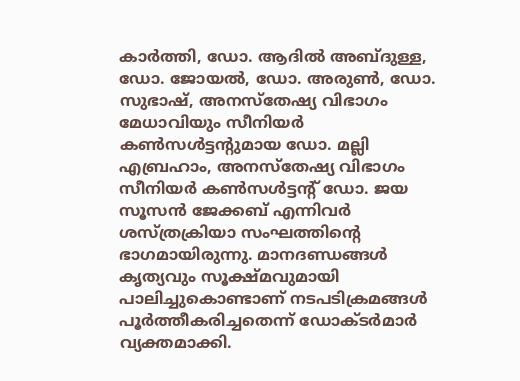കാര്‍ത്തി, ഡോ. ആദില്‍ അബ്ദുള്ള, ഡോ. ജോയല്‍, ഡോ. അരുണ്‍, ഡോ. സുഭാഷ്, അനസ്‌തേഷ്യ വിഭാഗം മേധാവിയും സീനിയര്‍ കണ്‍സള്‍ട്ടന്റുമായ ഡോ. മല്ലി എബ്രഹാം, അനസ്‌തേഷ്യ വിഭാഗം സീനിയര്‍ കണ്‍സള്‍ട്ടന്റ് ഡോ. ജയ സൂസന്‍ ജേക്കബ് എന്നിവര്‍ ശസ്ത്രക്രിയാ സംഘത്തിന്റെ ഭാഗമായിരുന്നു. മാനദണ്ഡങ്ങള്‍ കൃത്യവും സൂക്ഷ്മവുമായി പാലിച്ചുകൊണ്ടാണ് നടപടിക്രമങ്ങള്‍ പൂര്‍ത്തീകരിച്ചതെന്ന് ഡോക്ടര്‍മാര്‍ വ്യക്തമാക്കി.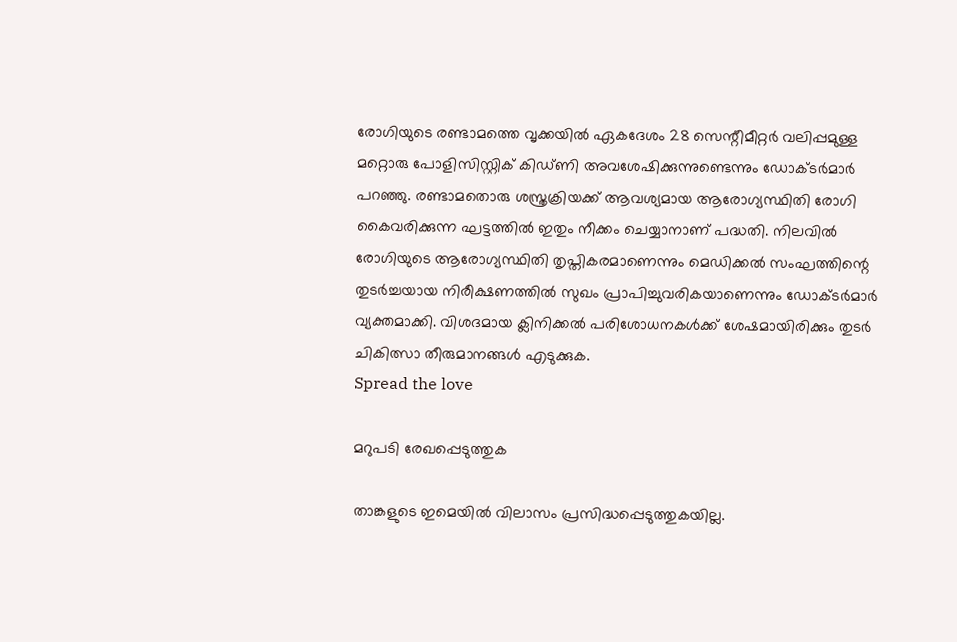രോഗിയുടെ രണ്ടാമത്തെ വൃക്കയില്‍ ഏകദേശം 28 സെന്റീമീറ്റര്‍ വലിപ്പമുള്ള മറ്റൊരു പോളിസിസ്റ്റിക് കിഡ്ണി അവശേഷിക്കുന്നുണ്ടെന്നും ഡോക്ടര്‍മാര്‍ പറഞ്ഞു. രണ്ടാമതൊരു ശസ്ത്രക്രിയക്ക് ആവശ്യമായ ആരോഗ്യസ്ഥിതി രോഗി കൈവരിക്കുന്ന ഘട്ടത്തില്‍ ഇതും നീക്കം ചെയ്യാനാണ് പദ്ധതി. നിലവില്‍ രോഗിയുടെ ആരോഗ്യസ്ഥിതി തൃപ്തികരമാണെന്നും മെഡിക്കല്‍ സംഘത്തിന്റെ തുടര്‍ച്ചയായ നിരീക്ഷണത്തില്‍ സുഖം പ്രാപിച്ചുവരികയാണെന്നും ഡോക്ടര്‍മാര്‍ വ്യക്തമാക്കി. വിശദമായ ക്ലിനിക്കല്‍ പരിശോധനകള്‍ക്ക് ശേഷമായിരിക്കും തുടര്‍ ചികിത്സാ തീരുമാനങ്ങള്‍ എടുക്കുക.
Spread the love

മറുപടി രേഖപ്പെടുത്തുക

താങ്കളുടെ ഇമെയില്‍ വിലാസം പ്രസിദ്ധപ്പെടുത്തുകയില്ല.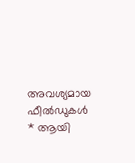അവശ്യമായ ഫീല്‍ഡുകള്‍ * ആയി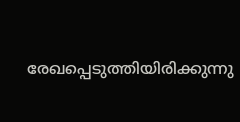രേഖപ്പെടുത്തിയിരിക്കുന്നു